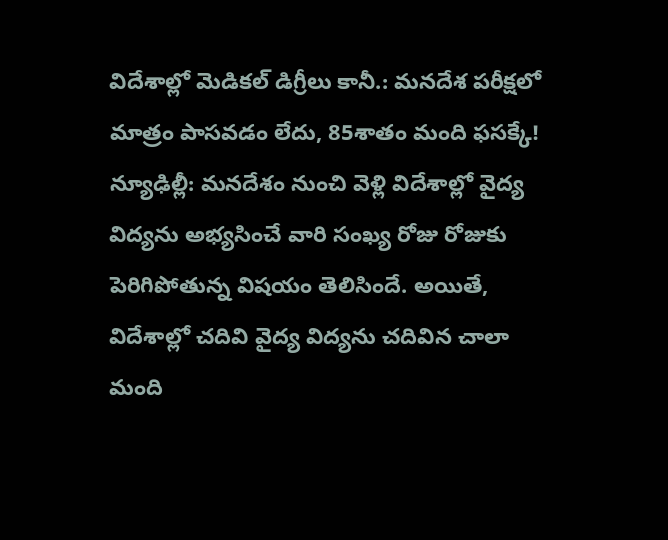విదేశాల్లో మెడికల్ డిగ్రీలు కానీ.: మనదేశ పరీక్షలో మాత్రం పాసవడం లేదు, 85శాతం మంది ఫసక్కే!
న్యూఢిల్లీ: మనదేశం నుంచి వెళ్లి విదేశాల్లో వైద్య విద్యను అభ్యసించే వారి సంఖ్య రోజు రోజుకు పెరిగిపోతున్న విషయం తెలిసిందే. అయితే, విదేశాల్లో చదివి వైద్య విద్యను చదివిన చాలా మంది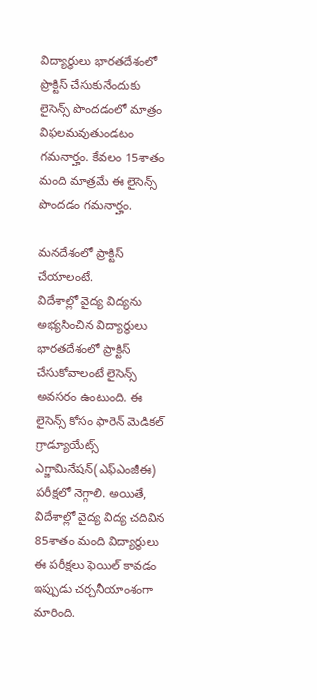విద్యార్థులు భారతదేశంలో ప్రొక్టిస్ చేసుకునేందుకు లైసెన్స్ పొందడంలో మాత్రం విఫలమవుతుండటం గమనార్హం. కేవలం 15శాతం మంది మాత్రమే ఈ లైసెన్స్ పొందడం గమనార్హం.

మనదేశంలో ప్రాక్టిస్ చేయాలంటే.
విదేశాల్లో వైద్య విద్యను అభ్యసించిన విద్యార్థులు భారతదేశంలో ప్రాక్టిస్ చేసుకోవాలంటే లైసెన్స్ అవసరం ఉంటుంది. ఈ లైసెన్స్ కోసం ఫారెన్ మెడికల్ గ్రాడ్యూయేట్స్ ఎగ్జామినేషన్(ఎఫ్ఎంజీఈ) పరీక్షలో నెగ్గాలి. అయితే, విదేశాల్లో వైద్య విద్య చదివిన 85శాతం మంది విద్యార్థులు ఈ పరీక్షలు ఫెయిల్ కావడం ఇప్పుడు చర్చనీయాంశంగా మారింది.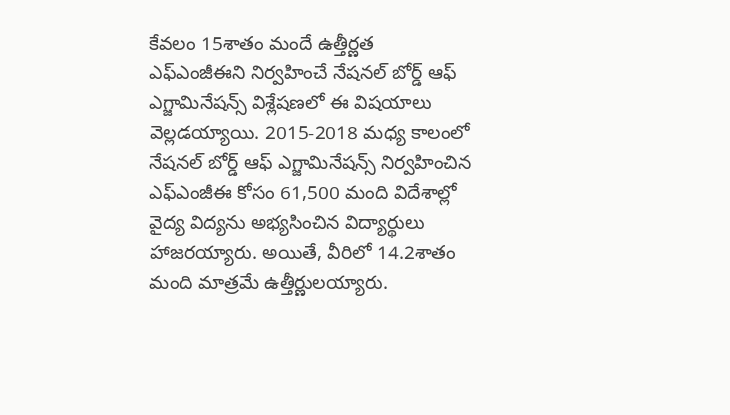కేవలం 15శాతం మందే ఉత్తీర్ణత
ఎఫ్ఎంజీఈని నిర్వహించే నేషనల్ బోర్డ్ ఆఫ్ ఎగ్జామినేషన్స్ విశ్లేషణలో ఈ విషయాలు వెల్లడయ్యాయి. 2015-2018 మధ్య కాలంలో నేషనల్ బోర్డ్ ఆఫ్ ఎగ్జామినేషన్స్ నిర్వహించిన ఎఫ్ఎంజీఈ కోసం 61,500 మంది విదేశాల్లో వైద్య విద్యను అభ్యసించిన విద్యార్థులు హాజరయ్యారు. అయితే, వీరిలో 14.2శాతం మంది మాత్రమే ఉత్తీర్ణులయ్యారు.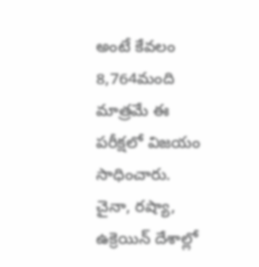అంటే కేవలం 8,764మంది మాత్రమే ఈ పరీక్షలో విజయం సాధించారు. చైనా, రష్యా, ఉక్రెయిన్ దేశాల్లో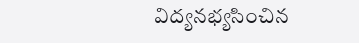విద్యనభ్యసించిన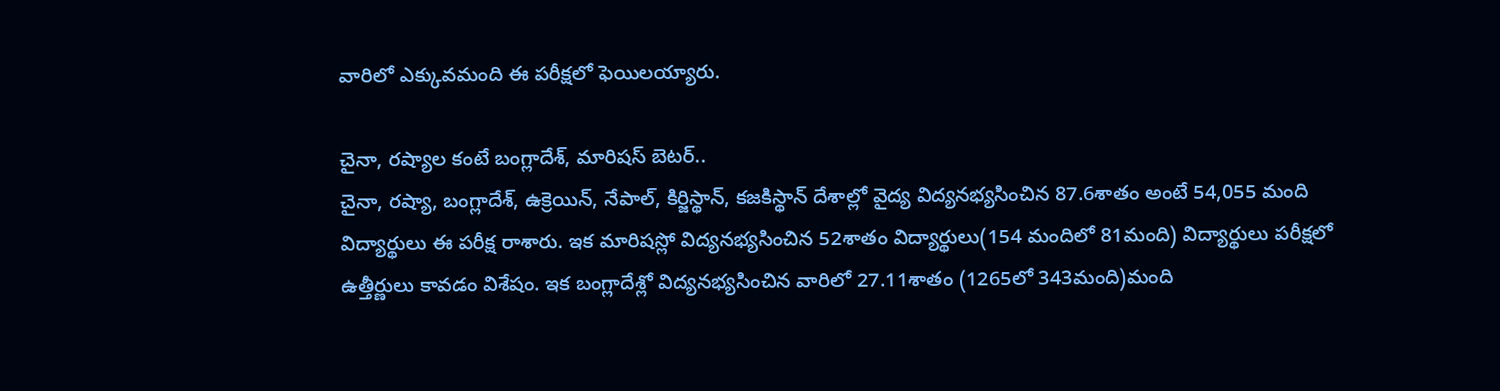వారిలో ఎక్కువమంది ఈ పరీక్షలో ఫెయిలయ్యారు.

చైనా, రష్యాల కంటే బంగ్లాదేశ్, మారిషస్ బెటర్..
చైనా, రష్యా, బంగ్లాదేశ్, ఉక్రెయిన్, నేపాల్, కిర్జిస్థాన్, కజకిస్థాన్ దేశాల్లో వైద్య విద్యనభ్యసించిన 87.6శాతం అంటే 54,055 మంది విద్యార్థులు ఈ పరీక్ష రాశారు. ఇక మారిషస్లో విద్యనభ్యసించిన 52శాతం విద్యార్థులు(154 మందిలో 81మంది) విద్యార్థులు పరీక్షలో ఉత్తీర్ణులు కావడం విశేషం. ఇక బంగ్లాదేశ్లో విద్యనభ్యసించిన వారిలో 27.11శాతం (1265లో 343మంది)మంది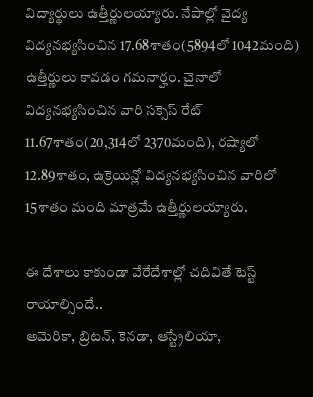విద్యార్థులు ఉత్తీర్ణులయ్యారు. నేపాల్లో వైద్య విద్యనభ్యసించిన 17.68శాతం(5894లో 1042మంది) ఉత్తీర్ణులు కావడం గమనార్హం. చైనాలో విద్యనభ్యసించిన వారి సక్సెస్ రేట్ 11.67శాతం(20,314లో 2370మంది), రష్యాలో 12.89శాతం, ఉక్రెయిన్లో విద్యనభ్యసించిన వారిలో 15శాతం మంది మాత్రమే ఉత్తీర్ణులయ్యారు.

ఈ దేశాలు కాకుండా వేరేదేశాల్లో చదివితే టెస్ట్ రాయాల్సిందే..
అమెరికా, బ్రిటన్, కెనడా, ఆస్ట్రేలియా,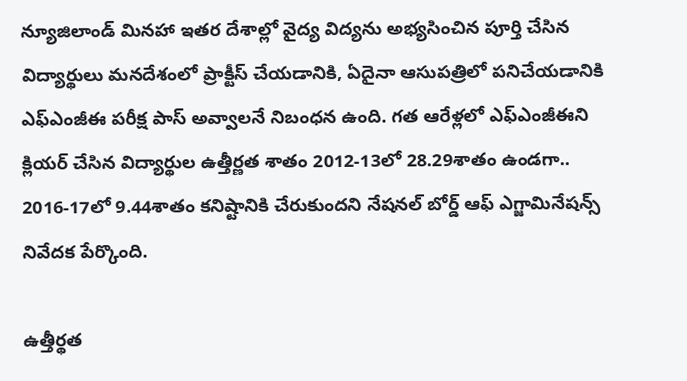న్యూజిలాండ్ మినహా ఇతర దేశాల్లో వైద్య విద్యను అభ్యసించిన పూర్తి చేసిన విద్యార్థులు మనదేశంలో ప్రాక్టీస్ చేయడానికి, ఏదైనా ఆసుపత్రిలో పనిచేయడానికి ఎఫ్ఎంజీఈ పరీక్ష పాస్ అవ్వాలనే నిబంధన ఉంది. గత ఆరేళ్లలో ఎఫ్ఎంజీఈని క్లియర్ చేసిన విద్యార్థుల ఉత్తీర్ణత శాతం 2012-13లో 28.29శాతం ఉండగా.. 2016-17లో 9.44శాతం కనిష్టానికి చేరుకుందని నేషనల్ బోర్డ్ ఆఫ్ ఎగ్జామినేషన్స్ నివేదక పేర్కొంది.

ఉత్తీర్థత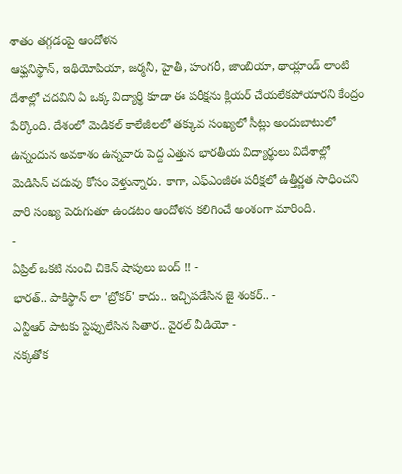శాతం తగ్గడంపై ఆందోళన
ఆఫ్ఘనిస్థాన్, ఇథియోపియా, జర్మనీ, హైతీ, హంగరీ, జాంబియా, థాయ్లాండ్ లాంటి దేశాల్లో చదవిని ఏ ఒక్క విద్యార్థి కూడా ఈ పరీక్షను క్లియర్ చేయలేకపోయారని కేంద్రం పేర్కొంది. దేశంలో మెడికల్ కాలేజీలలో తక్కువ సంఖ్యలో సీట్లు అందుబాటులో ఉన్నందున అవకాశం ఉన్నవారు పెద్ద ఎత్తున భారతీయ విద్యార్థులు విదేశాల్లో మెడిసిన్ చదువు కోసం వెళ్తున్నారు. కాగా, ఎఫ్ఎంజీఈ పరీక్షలో ఉత్తీర్ణత సాధించని వారి సంఖ్య పెరుగుతూ ఉండటం ఆందోళన కలిగించే అంశంగా మారింది.
-
ఏప్రిల్ ఒకటి నుంచి చికెన్ షాపులు బంద్ !! -
భారత్.. పాకిస్థాన్ లా 'బ్రోకర్' కాదు.. ఇచ్చిపడేసిన జై శంకర్.. -
ఎన్టీఆర్ పాటకు స్టెప్పులేసిన సితార.. వైరల్ వీడియో -
నక్కతోక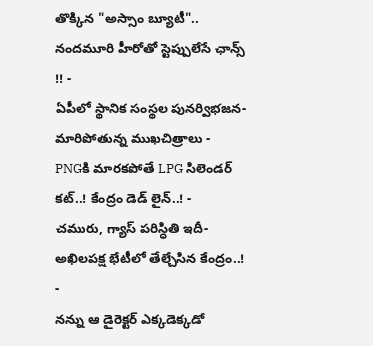తొక్కిన "అస్సాం బ్యూటీ".. నందమూరి హీరోతో స్టెప్పులేసే ఛాన్స్ !! -
ఏపీలో స్థానిక సంస్థల పునర్విభజన- మారిపోతున్న ముఖచిత్రాలు -
PNGకి మారకపోతే LPG సిలెండర్ కట్..! కేంద్రం డెడ్ లైన్..! -
చమురు, గ్యాస్ పరిస్ధితి ఇదీ- అఖిలపక్ష భేటీలో తేల్చేసిన కేంద్రం..! -
నన్ను ఆ డైరెక్టర్ ఎక్కడెక్కడో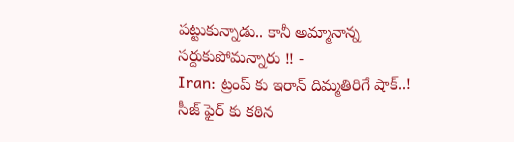పట్టుకున్నాడు.. కానీ అమ్మానాన్న సర్దుకుపోమన్నారు !! -
Iran: ట్రంప్ కు ఇరాన్ దిమ్మతిరిగే షాక్..! సీజ్ ఫైర్ కు కఠిన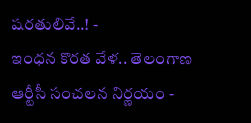షరతులివే..! -
ఇంధన కొరత వేళ.. తెలంగాణ ఆర్టీసీ సంచలన నిర్ణయం -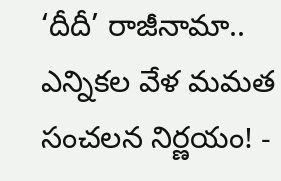‘దీదీ’ రాజీనామా.. ఎన్నికల వేళ మమత సంచలన నిర్ణయం! -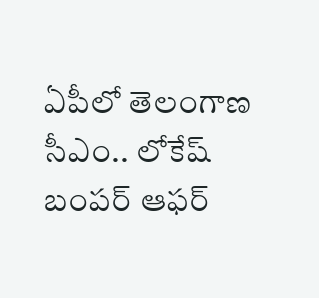ఏపీలో తెలంగాణ సీఎం.. లోకేష్ బంపర్ ఆఫర్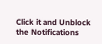Click it and Unblock the Notifications